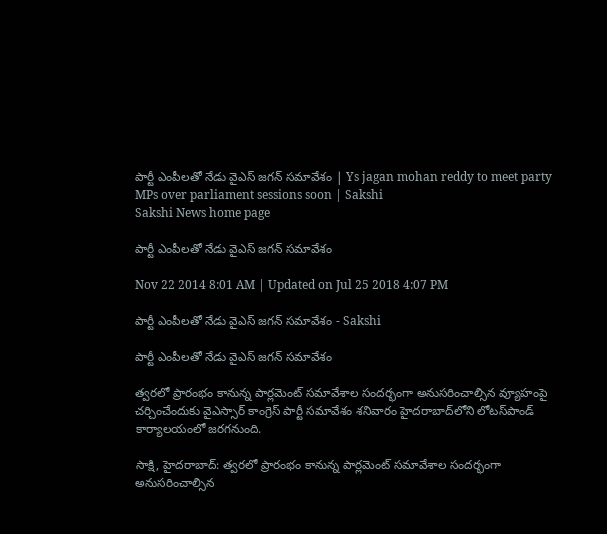పార్టీ ఎంపీలతో నేడు వైఎస్ జగన్ సమావేశం | Ys jagan mohan reddy to meet party MPs over parliament sessions soon | Sakshi
Sakshi News home page

పార్టీ ఎంపీలతో నేడు వైఎస్ జగన్ సమావేశం

Nov 22 2014 8:01 AM | Updated on Jul 25 2018 4:07 PM

పార్టీ ఎంపీలతో నేడు వైఎస్ జగన్ సమావేశం - Sakshi

పార్టీ ఎంపీలతో నేడు వైఎస్ జగన్ సమావేశం

త్వరలో ప్రారంభం కానున్న పార్లమెంట్ సమావేశాల సందర్భంగా అనుసరించాల్సిన వ్యూహంపై చర్చించేందుకు వైఎస్సార్ కాంగ్రెస్ పార్టీ సమావేశం శనివారం హైదరాబాద్‌లోని లోటస్‌పాండ్ కార్యాలయంలో జరగనుంది.

సాక్షి, హైదరాబాద్: త్వరలో ప్రారంభం కానున్న పార్లమెంట్ సమావేశాల సందర్భంగా అనుసరించాల్సిన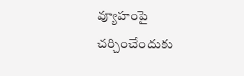వ్యూహంపై చర్చించేందుకు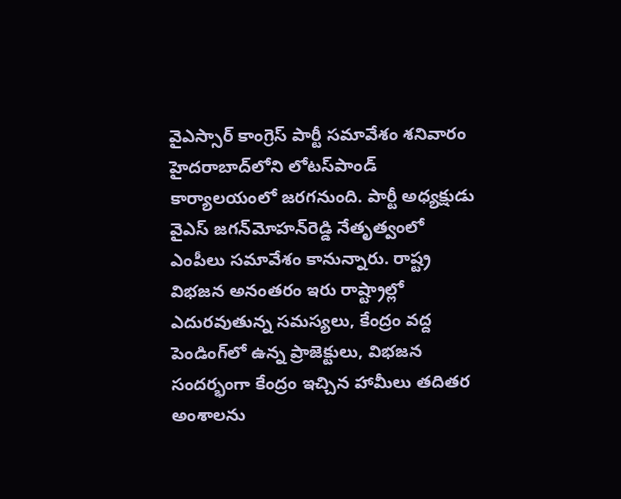వైఎస్సార్ కాంగ్రెస్ పార్టీ సమావేశం శనివారం హైదరాబాద్‌లోని లోటస్‌పాండ్ కార్యాలయంలో జరగనుంది. పార్టీ అధ్యక్షుడు వైఎస్ జగన్‌మోహన్‌రెడ్డి నేతృత్వంలో ఎంపీలు సమావేశం కానున్నారు. రాష్ట్ర విభజన అనంతరం ఇరు రాష్ట్రాల్లో ఎదురవుతున్న సమస్యలు, కేంద్రం వద్ద పెండింగ్‌లో ఉన్న ప్రాజెక్టులు, విభజన సందర్భంగా కేంద్రం ఇచ్చిన హామీలు తదితర అంశాలను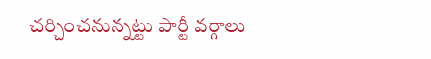చర్చించనున్నట్టు పార్టీ వర్గాలు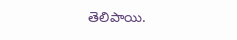తెలిపాయి.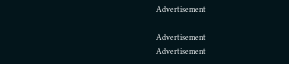Advertisement

Advertisement
Advertisement